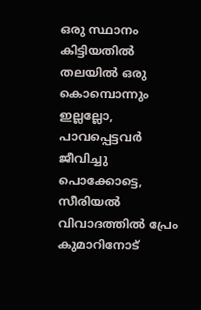ഒരു സ്ഥാനം കിട്ടിയതിൽ തലയിൽ ഒരു കൊമ്പൊന്നും ഇല്ലല്ലോ, പാവപ്പെട്ടവർ ജീവിച്ചു പൊക്കോട്ടെ, സീരിയൽ വിവാദത്തിൽ പ്രേം കുമാറിനോട്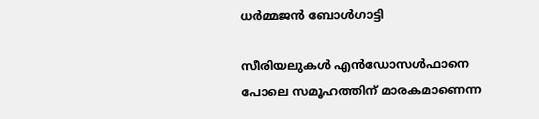ധർമ്മജൻ ബോൾഗാട്ടി

സീരിയലുകൾ എൻഡോസൾഫാനെ പോലെ സമൂഹത്തിന് മാരകമാണെന്ന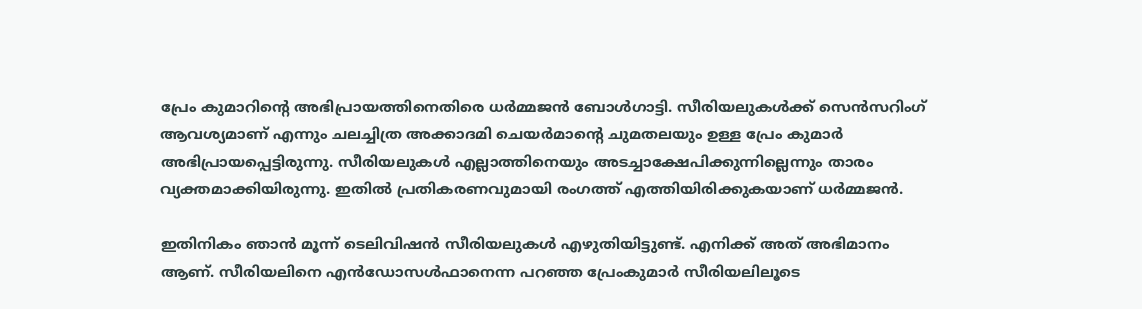പ്രേം കുമാറിന്റെ അഭിപ്രായത്തിനെതിരെ ധർമ്മജൻ ബോൾഗാട്ടി. സീരിയലുകൾക്ക് സെൻസറിംഗ് ആവശ്യമാണ് എന്നും ചലച്ചിത്ര അക്കാദമി ചെയർമാന്റെ ചുമതലയും ഉള്ള പ്രേം കുമാർ അഭിപ്രായപ്പെട്ടിരുന്നു. സീരിയലുകൾ എല്ലാത്തിനെയും അടച്ചാക്ഷേപിക്കുന്നില്ലെന്നും താരം വ്യക്തമാക്കിയിരുന്നു. ഇതിൽ പ്രതികരണവുമായി രംഗത്ത് എത്തിയിരിക്കുകയാണ് ധർമ്മജൻ.

ഇതിനികം ഞാൻ മൂന്ന് ടെലിവിഷൻ സീരിയലുകൾ എഴുതിയിട്ടുണ്ട്. എനിക്ക് അത് അഭിമാനം ആണ്. സീരിയലിനെ എൻഡോസൾഫാനെന്ന പറഞ്ഞ പ്രേംകുമാർ സീരിയലിലൂടെ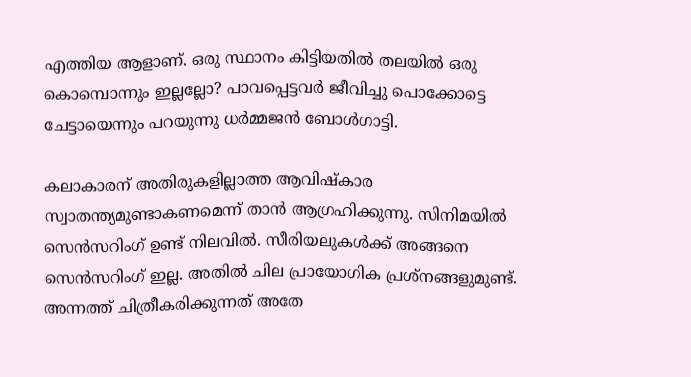എത്തിയ ആളാണ്. ഒരു സ്ഥാനം കിട്ടിയതിൽ തലയിൽ ഒരു കൊമ്പൊന്നും ഇല്ലല്ലോ? പാവപ്പെട്ടവർ ജീവിച്ചു പൊക്കോട്ടെ ചേട്ടായെന്നും പറയുന്നു ധർമ്മജൻ ബോൾഗാട്ടി.

കലാകാരന് അതിരുകളില്ലാത്ത ആവിഷ്‍കാര സ്വാതന്ത്യമുണ്ടാകണമെന്ന് താൻ ആഗ്രഹിക്കുന്നു. സിനിമയിൽ സെൻസറിംഗ് ഉണ്ട് നിലവിൽ. സീരിയലുകൾക്ക് അങ്ങനെ സെൻസറിംഗ് ഇല്ല. അതിൽ ചില പ്രായോഗിക പ്രശ്‍നങ്ങളുമുണ്ട്. അന്നത്ത് ചിത്രീകരിക്കുന്നത് അതേ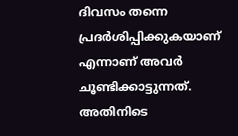ദിവസം തന്നെ പ്രദർശിപ്പിക്കുകയാണ് എന്നാണ് അവർ ചൂണ്ടിക്കാട്ടുന്നത്. അതിനിടെ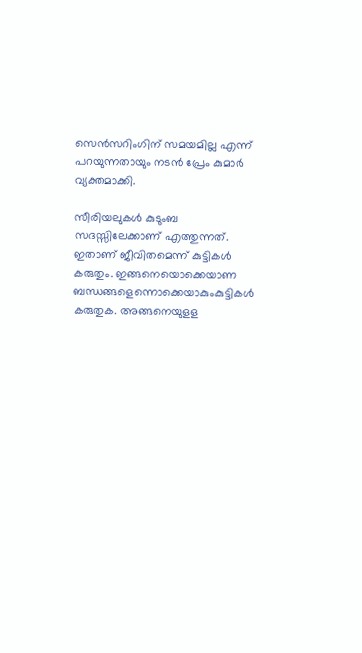സെൻസറിംഗിന് സമയമില്ല എന്ന് പറയുന്നതായും നടൻ പ്രേം കുമാർ വ്യക്തമാക്കി.

സീരിയലുകൾ കുടുംബ സദസ്സിലേക്കാണ് എത്തുന്നത്. ഇതാണ് ജീവിതമെന്ന് കുട്ടികൾ കരുതും. ഇങ്ങനെയൊക്കെയാണ ബന്ധങ്ങളെന്നൊക്കെയാകുംകുട്ടികൾ കരുതുക. അങ്ങനെയുളള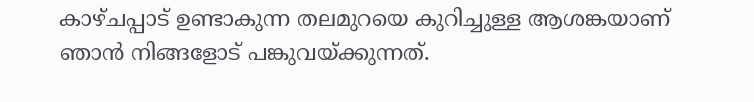കാഴ്‍ചപ്പാട് ഉണ്ടാകുന്ന തലമുറയെ കുറിച്ചുള്ള ആശങ്കയാണ് ഞാൻ നിങ്ങളോട് പങ്കുവയ്‍ക്കുന്നത്.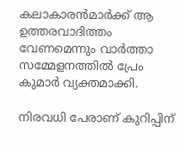കലാകാരൻമാർക്ക് ആ ഉത്തരവാദിത്തം വേണമെന്നും വാർത്താ സമ്മേളനത്തിൽ പ്രേം കുമാർ വ്യക്തമാക്കി.

നിരവധി പേരാണ് കുറിപ്പിന്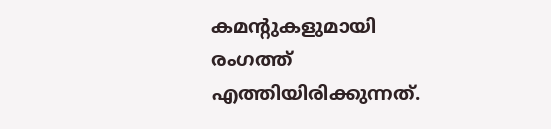കമന്റുകളുമായി രംഗത്ത് എത്തിയിരിക്കുന്നത്.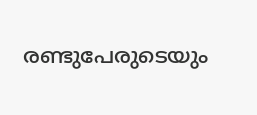രണ്ടുപേരുടെയും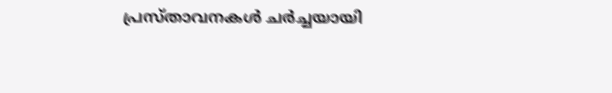പ്രസ്‍താവനകൾ ചർച്ചയായി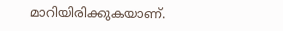മാറിയിരിക്കുകയാണ്.